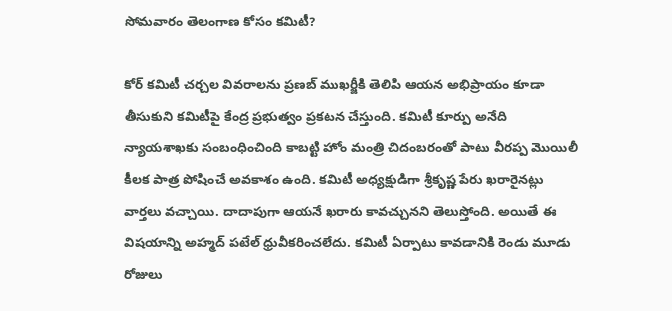సోమవారం తెలంగాణ కోసం కమిటీ?

కోర్ కమిటీ చర్చల వివరాలను ప్రణబ్ ముఖర్జీకి తెలిపి ఆయన అభిప్రాయం కూడా తీసుకుని కమిటీపై కేంద్ర ప్రభుత్వం ప్రకటన చేస్తుంది. కమిటీ కూర్పు అనేది న్యాయశాఖకు సంబంధించింది కాబట్టి హోం మంత్రి చిదంబరంతో పాటు వీరప్ప మొయిలీ కీలక పాత్ర పోషించే అవకాశం ఉంది. కమిటీ అధ్యక్షుడిగా శ్రీకృష్ణ పేరు ఖరారైనట్లు వార్తలు వచ్చాయి. దాదాపుగా ఆయనే ఖరారు కావచ్చునని తెలుస్తోంది. అయితే ఈ విషయాన్ని అహ్మద్ పటేల్ ధ్రువీకరించలేదు. కమిటీ ఏర్పాటు కావడానికి రెండు మూడు రోజులు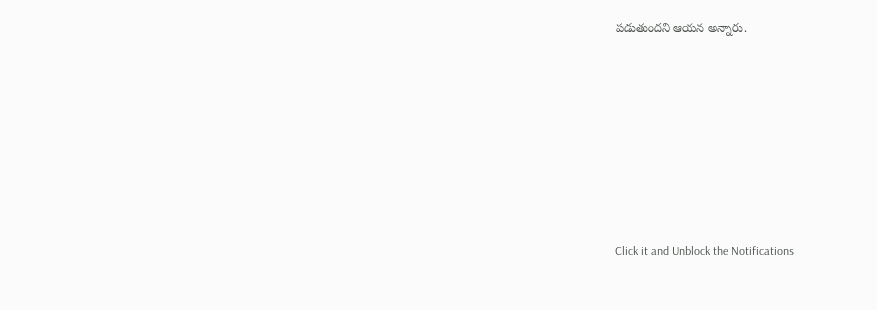పడుతుందని ఆయన అన్నారు.












Click it and Unblock the Notifications